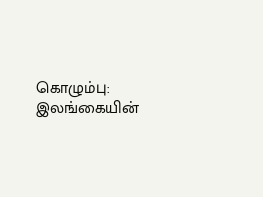கொழும்பு: இலங்கையின்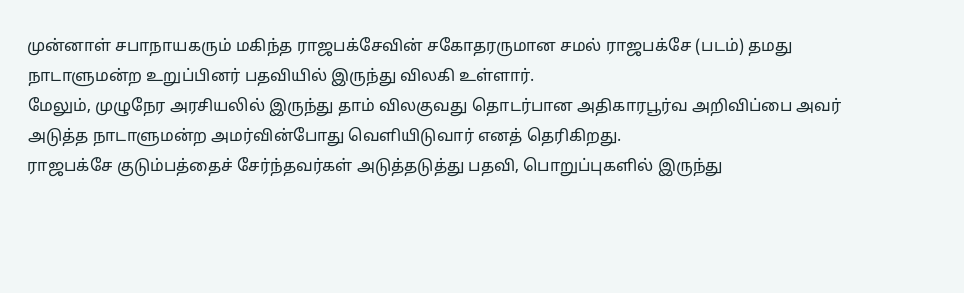முன்னாள் சபாநாயகரும் மகிந்த ராஜபக்சேவின் சகோதரருமான சமல் ராஜபக்சே (படம்) தமது நாடாளுமன்ற உறுப்பினர் பதவியில் இருந்து விலகி உள்ளார்.
மேலும், முழுநேர அரசியலில் இருந்து தாம் விலகுவது தொடர்பான அதிகாரபூர்வ அறிவிப்பை அவர் அடுத்த நாடாளுமன்ற அமர்வின்போது வெளியிடுவார் எனத் தெரிகிறது.
ராஜபக்சே குடும்பத்தைச் சேர்ந்தவர்கள் அடுத்தடுத்து பதவி, பொறுப்புகளில் இருந்து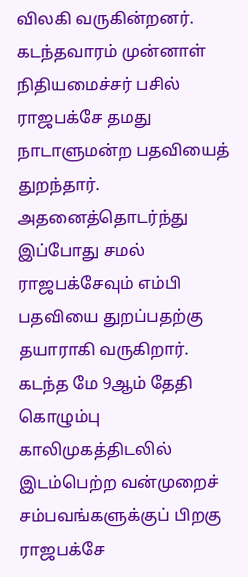விலகி வருகின்றனர். கடந்தவாரம் முன்னாள் நிதியமைச்சர் பசில் ராஜபக்சே தமது நாடாளுமன்ற பதவியைத் துறந்தார்.
அதனைத்தொடர்ந்து இப்போது சமல் ராஜபக்சேவும் எம்பி பதவியை துறப்பதற்கு தயாராகி வருகிறார்.
கடந்த மே 9ஆம் தேதி கொழும்பு காலிமுகத்திடலில் இடம்பெற்ற வன்முறைச் சம்பவங்களுக்குப் பிறகு ராஜபக்சே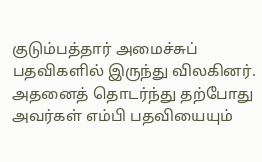குடும்பத்தார் அமைச்சுப் பதவிகளில் இருந்து விலகினர்.
அதனைத் தொடர்ந்து தற்போது அவர்கள் எம்பி பதவியையும்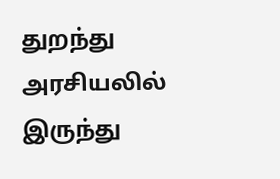துறந்து அரசியலில் இருந்து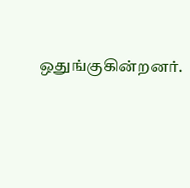ஒதுங்குகின்றனர்.